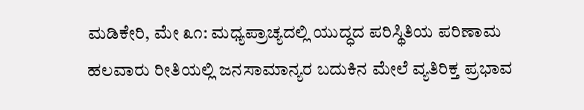ಮಡಿಕೇರಿ, ಮೇ ೩೧: ಮಧ್ಯಪ್ರಾಚ್ಯದಲ್ಲಿ ಯುದ್ಧದ ಪರಿಸ್ಥಿತಿಯ ಪರಿಣಾಮ ಹಲವಾರು ರೀತಿಯಲ್ಲಿ ಜನಸಾಮಾನ್ಯರ ಬದುಕಿನ ಮೇಲೆ ವ್ಯತಿರಿಕ್ತ ಪ್ರಭಾವ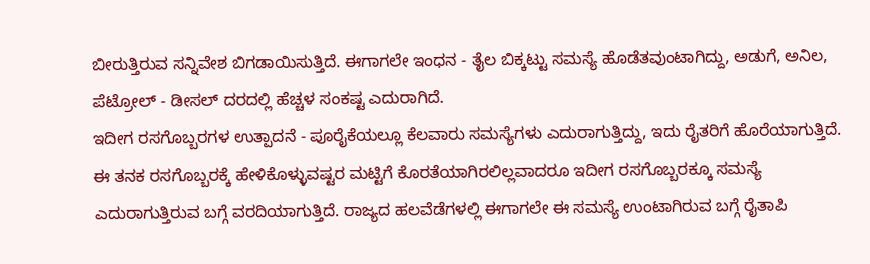ಬೀರುತ್ತಿರುವ ಸನ್ನಿವೇಶ ಬಿಗಡಾಯಿಸುತ್ತಿದೆ. ಈಗಾಗಲೇ ಇಂಧನ - ತೈಲ ಬಿಕ್ಕಟ್ಟು ಸಮಸ್ಯೆ ಹೊಡೆತವುಂಟಾಗಿದ್ದು, ಅಡುಗೆ, ಅನಿಲ, ಪೆಟ್ರೋಲ್ - ಡೀಸಲ್ ದರದಲ್ಲಿ ಹೆಚ್ಚಳ ಸಂಕಷ್ಟ ಎದುರಾಗಿದೆ.
ಇದೀಗ ರಸಗೊಬ್ಬರಗಳ ಉತ್ಪಾದನೆ - ಪೂರೈಕೆಯಲ್ಲೂ ಕೆಲವಾರು ಸಮಸ್ಯೆಗಳು ಎದುರಾಗುತ್ತಿದ್ದು, ಇದು ರೈತರಿಗೆ ಹೊರೆಯಾಗುತ್ತಿದೆ. ಈ ತನಕ ರಸಗೊಬ್ಬರಕ್ಕೆ ಹೇಳಿಕೊಳ್ಳುವಷ್ಟರ ಮಟ್ಟಿಗೆ ಕೊರತೆಯಾಗಿರಲಿಲ್ಲವಾದರೂ ಇದೀಗ ರಸಗೊಬ್ಬರಕ್ಕೂ ಸಮಸ್ಯೆ ಎದುರಾಗುತ್ತಿರುವ ಬಗ್ಗೆ ವರದಿಯಾಗುತ್ತಿದೆ. ರಾಜ್ಯದ ಹಲವೆಡೆಗಳಲ್ಲಿ ಈಗಾಗಲೇ ಈ ಸಮಸ್ಯೆ ಉಂಟಾಗಿರುವ ಬಗ್ಗೆ ರೈತಾಪಿ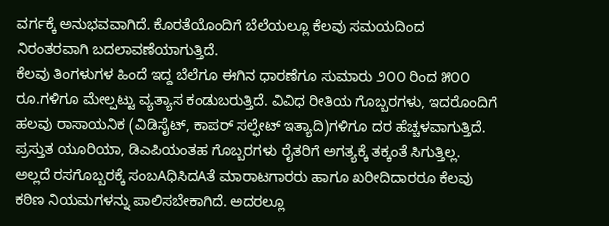ವರ್ಗಕ್ಕೆ ಅನುಭವವಾಗಿದೆ. ಕೊರತೆಯೊಂದಿಗೆ ಬೆಲೆಯಲ್ಲೂ ಕೆಲವು ಸಮಯದಿಂದ ನಿರಂತರವಾಗಿ ಬದಲಾವಣೆಯಾಗುತ್ತಿದೆ.
ಕೆಲವು ತಿಂಗಳುಗಳ ಹಿಂದೆ ಇದ್ದ ಬೆಲೆಗೂ ಈಗಿನ ಧಾರಣೆಗೂ ಸುಮಾರು ೨೦೦ ರಿಂದ ೫೦೦ ರೂ.ಗಳಿಗೂ ಮೇಲ್ಪಟ್ಟು ವ್ಯತ್ಯಾಸ ಕಂಡುಬರುತ್ತಿದೆ. ವಿವಿಧ ರೀತಿಯ ಗೊಬ್ಬರಗಳು, ಇದರೊಂದಿಗೆ ಹಲವು ರಾಸಾಯನಿಕ (ವಿಡಿಸೈಟ್, ಕಾಪರ್ ಸಲ್ಫೇಟ್ ಇತ್ಯಾದಿ)ಗಳಿಗೂ ದರ ಹೆಚ್ಚಳವಾಗುತ್ತಿದೆ. ಪ್ರಸ್ತುತ ಯೂರಿಯಾ, ಡಿಎಪಿಯಂತಹ ಗೊಬ್ಬರಗಳು ರೈತರಿಗೆ ಅಗತ್ಯಕ್ಕೆ ತಕ್ಕಂತೆ ಸಿಗುತ್ತಿಲ್ಲ. ಅಲ್ಲದೆ ರಸಗೊಬ್ಬರಕ್ಕೆ ಸಂಬAಧಿಸಿದAತೆ ಮಾರಾಟಗಾರರು ಹಾಗೂ ಖರೀದಿದಾರರೂ ಕೆಲವು ಕಠಿಣ ನಿಯಮಗಳನ್ನು ಪಾಲಿಸಬೇಕಾಗಿದೆ. ಅದರಲ್ಲೂ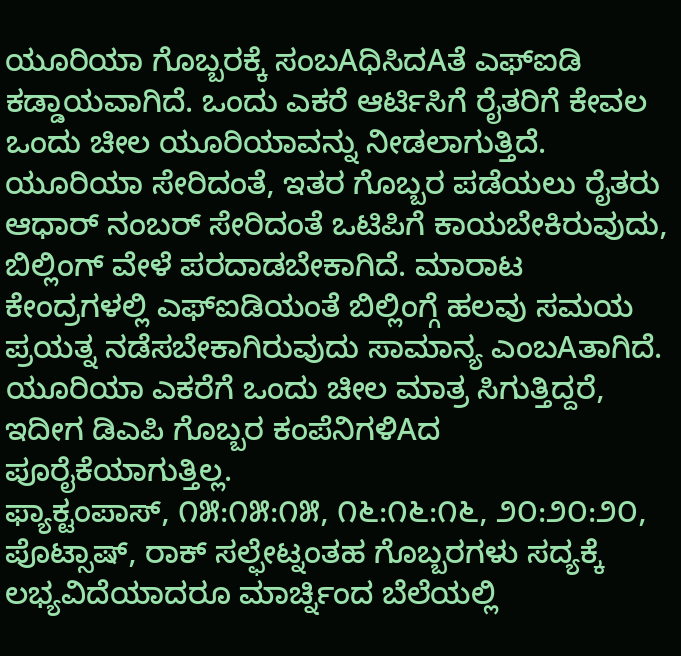ಯೂರಿಯಾ ಗೊಬ್ಬರಕ್ಕೆ ಸಂಬAಧಿಸಿದAತೆ ಎಫ್ಐಡಿ ಕಡ್ಡಾಯವಾಗಿದೆ. ಒಂದು ಎಕರೆ ಆರ್ಟಿಸಿಗೆ ರೈತರಿಗೆ ಕೇವಲ ಒಂದು ಚೀಲ ಯೂರಿಯಾವನ್ನು ನೀಡಲಾಗುತ್ತಿದೆ. ಯೂರಿಯಾ ಸೇರಿದಂತೆ, ಇತರ ಗೊಬ್ಬರ ಪಡೆಯಲು ರೈತರು ಆಧಾರ್ ನಂಬರ್ ಸೇರಿದಂತೆ ಒಟಿಪಿಗೆ ಕಾಯಬೇಕಿರುವುದು, ಬಿಲ್ಲಿಂಗ್ ವೇಳೆ ಪರದಾಡಬೇಕಾಗಿದೆ. ಮಾರಾಟ ಕೇಂದ್ರಗಳಲ್ಲಿ ಎಫ್ಐಡಿಯಂತೆ ಬಿಲ್ಲಿಂಗ್ಗೆ ಹಲವು ಸಮಯ ಪ್ರಯತ್ನ ನಡೆಸಬೇಕಾಗಿರುವುದು ಸಾಮಾನ್ಯ ಎಂಬAತಾಗಿದೆ. ಯೂರಿಯಾ ಎಕರೆಗೆ ಒಂದು ಚೀಲ ಮಾತ್ರ ಸಿಗುತ್ತಿದ್ದರೆ, ಇದೀಗ ಡಿಎಪಿ ಗೊಬ್ಬರ ಕಂಪೆನಿಗಳಿAದ ಪೂರೈಕೆಯಾಗುತ್ತಿಲ್ಲ.
ಫ್ಯಾಕ್ಟಂಪಾಸ್, ೧೫:೧೫:೧೫, ೧೬:೧೬:೧೬, ೨೦:೨೦:೨೦, ಪೊಟ್ಸಾಷ್, ರಾಕ್ ಸಲ್ಫೇಟ್ನಂತಹ ಗೊಬ್ಬರಗಳು ಸದ್ಯಕ್ಕೆ ಲಭ್ಯವಿದೆಯಾದರೂ ಮಾರ್ಚ್ನಿಂದ ಬೆಲೆಯಲ್ಲಿ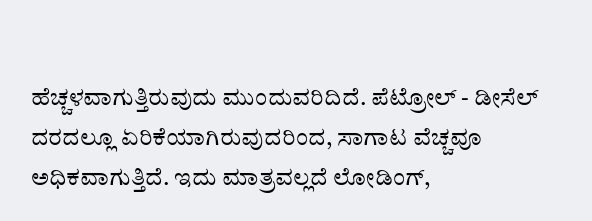ಹೆಚ್ಚಳವಾಗುತ್ತಿರುವುದು ಮುಂದುವರಿದಿದೆ. ಪೆಟ್ರೋಲ್ - ಡೀಸೆಲ್ ದರದಲ್ಲೂ ಏರಿಕೆಯಾಗಿರುವುದರಿಂದ, ಸಾಗಾಟ ವೆಚ್ಚವೂ ಅಧಿಕವಾಗುತ್ತಿದೆ. ಇದು ಮಾತ್ರವಲ್ಲದೆ ಲೋಡಿಂಗ್,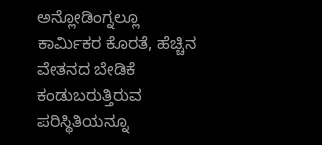ಅನ್ಲೋಡಿಂಗ್ನಲ್ಲೂ ಕಾರ್ಮಿಕರ ಕೊರತೆ, ಹೆಚ್ಚಿನ ವೇತನದ ಬೇಡಿಕೆ ಕಂಡುಬರುತ್ತಿರುವ ಪರಿಸ್ಥಿತಿಯನ್ನೂ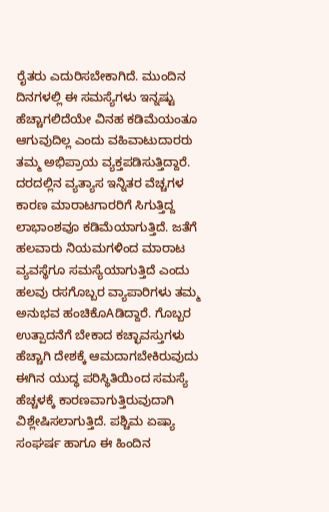ರೈತರು ಎದುರಿಸಬೇಕಾಗಿದೆ. ಮುಂದಿನ ದಿನಗಳಲ್ಲಿ ಈ ಸಮಸ್ಯೆಗಳು ಇನ್ನಷ್ಟು ಹೆಚ್ಚಾಗಲಿದೆಯೇ ವಿನಹ ಕಡಿಮೆಯಂತೂ ಆಗುವುದಿಲ್ಲ ಎಂದು ವಹಿವಾಟುದಾರರು ತಮ್ಮ ಅಭಿಪ್ರಾಯ ವ್ಯಕ್ತಪಡಿಸುತ್ತಿದ್ದಾರೆ. ದರದಲ್ಲಿನ ವ್ಯತ್ಯಾಸ ಇನ್ನಿತರ ವೆಚ್ಚಗಳ ಕಾರಣ ಮಾರಾಟಗಾರರಿಗೆ ಸಿಗುತ್ತಿದ್ದ ಲಾಭಾಂಶವೂ ಕಡಿಮೆಯಾಗುತ್ತಿದೆ. ಜತೆಗೆ ಹಲವಾರು ನಿಯಮಗಳಿಂದ ಮಾರಾಟ ವ್ಯವಸ್ಥೆಗೂ ಸಮಸ್ಯೆಯಾಗುತ್ತಿದೆ ಎಂದು ಹಲವು ರಸಗೊಬ್ಬರ ವ್ಯಾಪಾರಿಗಳು ತಮ್ಮ ಅನುಭವ ಹಂಚಿಕೊAಡಿದ್ದಾರೆ. ಗೊಬ್ಬರ ಉತ್ಪಾದನೆಗೆ ಬೇಕಾದ ಕಚ್ಛಾವಸ್ತುಗಳು ಹೆಚ್ಚಾಗಿ ದೇಶಕ್ಕೆ ಆಮದಾಗಬೇಕಿರುವುದು ಈಗಿನ ಯುದ್ಧ ಪರಿಸ್ಥಿತಿಯಿಂದ ಸಮಸ್ಯೆ ಹೆಚ್ಚಳಕ್ಕೆ ಕಾರಣವಾಗುತ್ತಿರುವುದಾಗಿ ವಿಶ್ಲೇಷಿಸಲಾಗುತ್ತಿದೆ. ಪಶ್ಚಿಮ ಏಷ್ಯಾ ಸಂಘರ್ಷ ಹಾಗೂ ಈ ಹಿಂದಿನ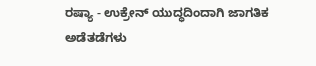ರಷ್ಯಾ - ಉಕ್ರೇನ್ ಯುದ್ಧದಿಂದಾಗಿ ಜಾಗತಿಕ ಅಡೆತಡೆಗಳು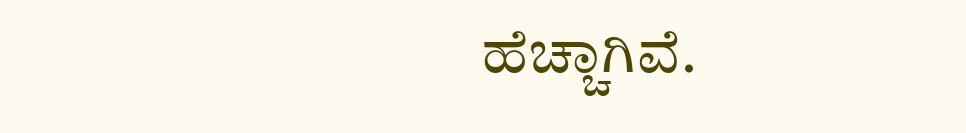ಹೆಚ್ಚಾಗಿವೆ.